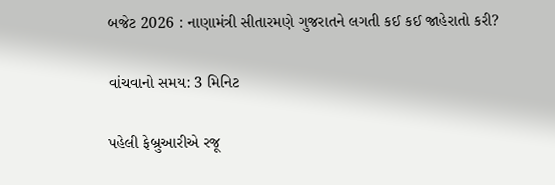બજેટ 2026 : નાણામંત્રી સીતારમણે ગુજરાતને લગતી કઈ કઈ જાહેરાતો કરી?

વાંચવાનો સમય: 3 મિનિટ

પહેલી ફેબ્રુઆરીએ રજૂ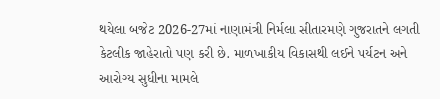થયેલા બજેટ 2026-27માં નાણામંત્રી નિર્મલા સીતારમણે ગુજરાતને લગતી કેટલીક જાહેરાતો પણ કરી છે. માળખાકીય વિકાસથી લઈને પર્યટન અને આરોગ્ય સુધીના મામલે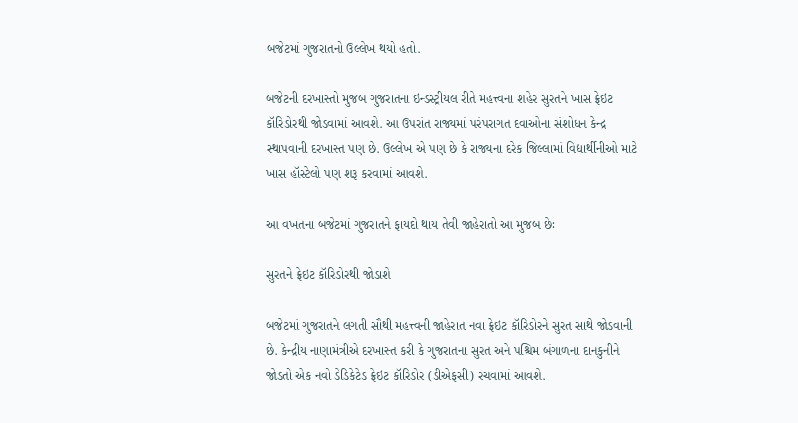બજેટમાં ગુજરાતનો ઉલ્લેખ થયો હતો.

બજેટની દરખાસ્તો મુજબ ગુજરાતના ઇન્ડસ્ટ્રીયલ રીતે મહત્ત્વના શહેર સુરતને ખાસ ફ્રેઇટ કૉરિડોરથી જોડવામાં આવશે. આ ઉપરાંત રાજ્યમાં પરંપરાગત દવાઓના સંશોધન કેન્દ્ર સ્થાપવાની દરખાસ્ત પણ છે. ઉલ્લેખ એ પણ છે કે રાજ્યના દરેક જિલ્લામાં વિદ્યાર્થીનીઓ માટે ખાસ હૉસ્ટેલો પણ શરૂ કરવામાં આવશે.

આ વખતના બજેટમાં ગુજરાતને ફાયદો થાય તેવી જાહેરાતો આ મુજબ છેઃ

સુરતને ફ્રેઇટ કૉરિડોરથી જોડાશે

બજેટમાં ગુજરાતને લગતી સૌથી મહત્ત્વની જાહેરાત નવા ફ્રેઇટ કૉરિડોરને સુરત સાથે જોડવાની છે. કેન્દ્રીય નાણામંત્રીએ દરખાસ્ત કરી કે ગુજરાતના સુરત અને પશ્ચિમ બંગાળના દાનકુનીને જોડતો એક નવો ડેડિકેટેડ ફ્રેઇટ કૉરિડોર (ડીએફસી) રચવામાં આવશે.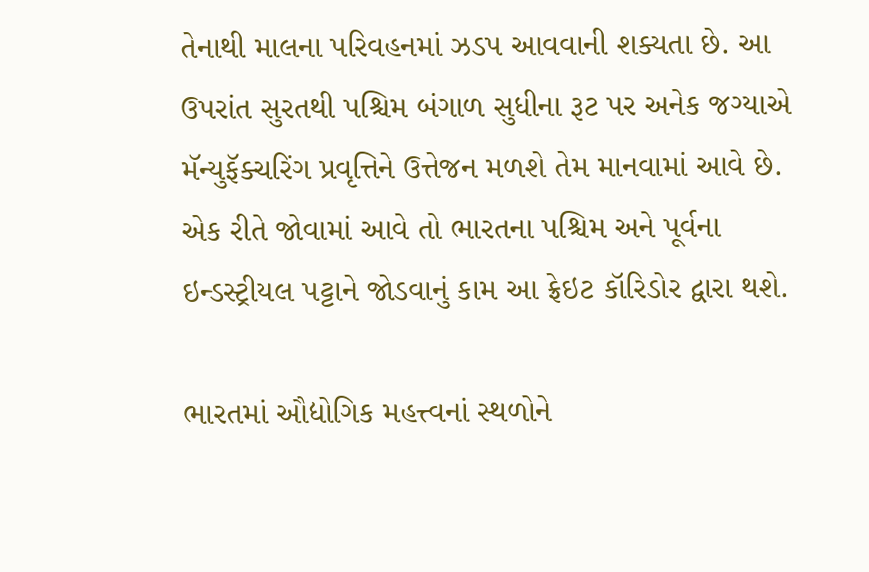તેનાથી માલના પરિવહનમાં ઝડપ આવવાની શક્યતા છે. આ ઉપરાંત સુરતથી પશ્ચિમ બંગાળ સુધીના રૂટ પર અનેક જગ્યાએ મૅન્યુફૅક્ચરિંગ પ્રવૃત્તિને ઉત્તેજન મળશે તેમ માનવામાં આવે છે. એક રીતે જોવામાં આવે તો ભારતના પશ્ચિમ અને પૂર્વના ઇન્ડસ્ટ્રીયલ પટ્ટાને જોડવાનું કામ આ ફ્રેઇટ કૉરિડોર દ્વારા થશે.

ભારતમાં ઔદ્યોગિક મહત્ત્વનાં સ્થળોને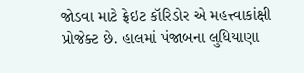જોડવા માટે ફ્રેઇટ કૉરિડોર એ મહત્ત્વાકાંક્ષી પ્રોજેક્ટ છે. હાલમાં પંજાબના લુધિયાણા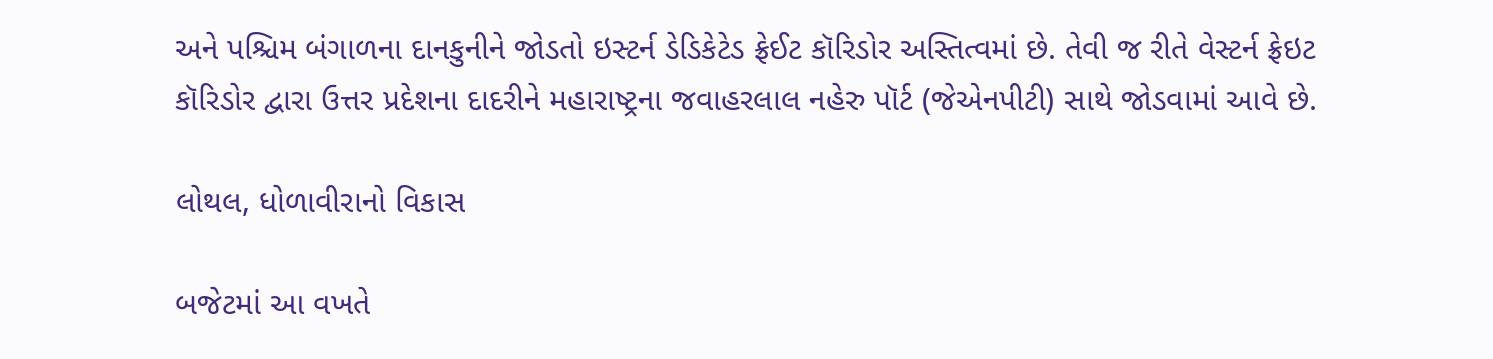અને પશ્ચિમ બંગાળના દાનકુનીને જોડતો ઇસ્ટર્ન ડેડિકેટેડ ફ્રેઈટ કૉરિડોર અસ્તિત્વમાં છે. તેવી જ રીતે વેસ્ટર્ન ફ્રેઇટ કૉરિડોર દ્વારા ઉત્તર પ્રદેશના દાદરીને મહારાષ્ટ્રના જવાહરલાલ નહેરુ પૉર્ટ (જેએનપીટી) સાથે જોડવામાં આવે છે.

લોથલ, ધોળાવીરાનો વિકાસ

બજેટમાં આ વખતે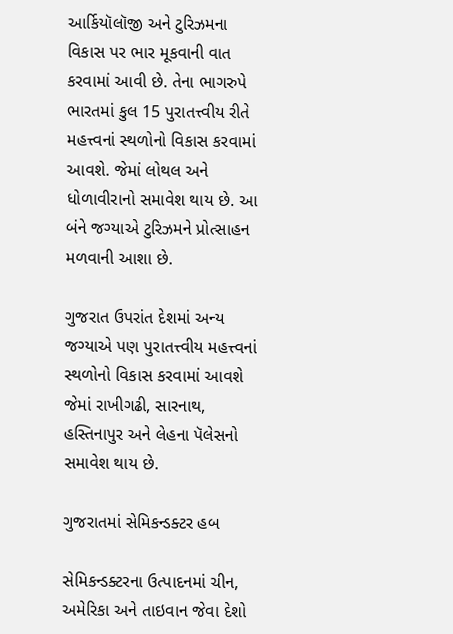આર્કિયૉલૉજી અને ટુરિઝમના વિકાસ પર ભાર મૂકવાની વાત કરવામાં આવી છે. તેના ભાગરુપે ભારતમાં કુલ 15 પુરાતત્ત્વીય રીતે મહત્ત્વનાં સ્થળોનો વિકાસ કરવામાં આવશે. જેમાં લોથલ અને ધોળાવીરાનો સમાવેશ થાય છે. આ બંને જગ્યાએ ટુરિઝમને પ્રોત્સાહન મળવાની આશા છે.

ગુજરાત ઉપરાંત દેશમાં અન્ય જગ્યાએ પણ પુરાતત્ત્વીય મહત્ત્વનાં સ્થળોનો વિકાસ કરવામાં આવશે જેમાં રાખીગઢી, સારનાથ, હસ્તિનાપુર અને લેહના પૅલેસનો સમાવેશ થાય છે.

ગુજરાતમાં સેમિકન્ડક્ટર હબ

સેમિકન્ડક્ટરના ઉત્પાદનમાં ચીન, અમેરિકા અને તાઇવાન જેવા દેશો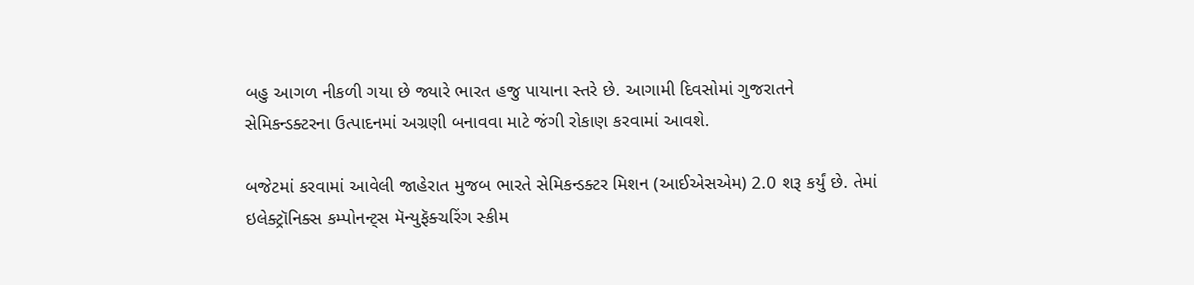બહુ આગળ નીકળી ગયા છે જ્યારે ભારત હજુ પાયાના સ્તરે છે. આગામી દિવસોમાં ગુજરાતને સેમિકન્ડક્ટરના ઉત્પાદનમાં અગ્રણી બનાવવા માટે જંગી રોકાણ કરવામાં આવશે.

બજેટમાં કરવામાં આવેલી જાહેરાત મુજબ ભારતે સેમિકન્ડક્ટર મિશન (આઈએસએમ) 2.0 શરૂ કર્યું છે. તેમાં ઇલેક્ટ્રૉનિક્સ કમ્પોનન્ટ્સ મૅન્યુફૅક્ચરિંગ સ્કીમ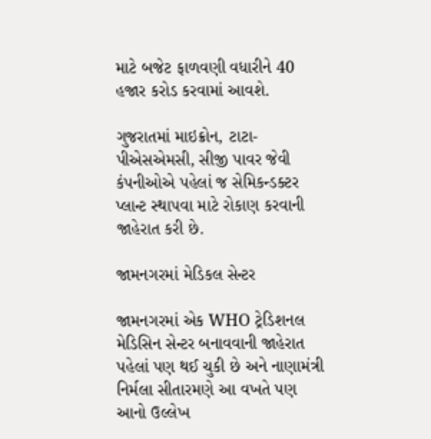માટે બજેટ ફાળવણી વધારીને 40 હજાર કરોડ કરવામાં આવશે.

ગુજરાતમાં માઇક્રોન, ટાટા-પીએસએમસી, સીજી પાવર જેવી કંપનીઓએ પહેલાં જ સેમિકન્ડક્ટર પ્લાન્ટ સ્થાપવા માટે રોકાણ કરવાની જાહેરાત કરી છે.

જામનગરમાં મેડિકલ સેન્ટર

જામનગરમાં એક WHO ટ્રેડિશનલ મેડિસિન સેન્ટર બનાવવાની જાહેરાત પહેલાં પણ થઈ ચુકી છે અને નાણામંત્રી નિર્મલા સીતારમણે આ વખતે પણ આનો ઉલ્લેખ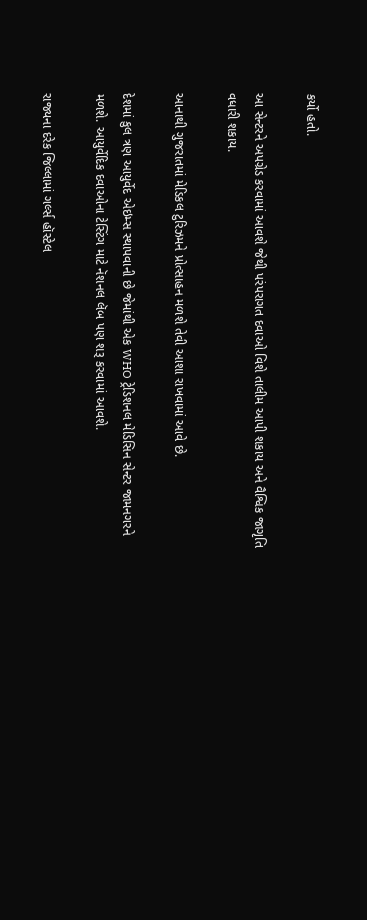કર્યો હતો.

આ સેન્ટરને અપગ્રેડ કરવામાં આવશે જેથી પરંપરાગત દવાઓ વિશે તાલીમ આપી શકાય અને વૈશ્વિક જાગૃતિ વધારી શકાય.

આનાથી ગુજરાતમાં મેડિકલ ટુરિઝમને પ્રોત્સાહન મળશે તેવી આશા રાખવામાં આવે છે.

દેશમાં કુલ ત્રણ આયુર્વેદ એઇમ્સ સ્થાપવાની છે જેમાંથી એક WHO ટ્રેડિશનલ મેડિસિન સેન્ટર જામનગરને મળશે. આયુર્વેદિક દવાઓના ટેસ્ટિંગ માટે નૅશનલ લૅબ પણ શરૂ કરવામાં આવશે.

રાજ્યના દરેક જિલ્લામાં ગર્લ્સ હૉસ્ટેલ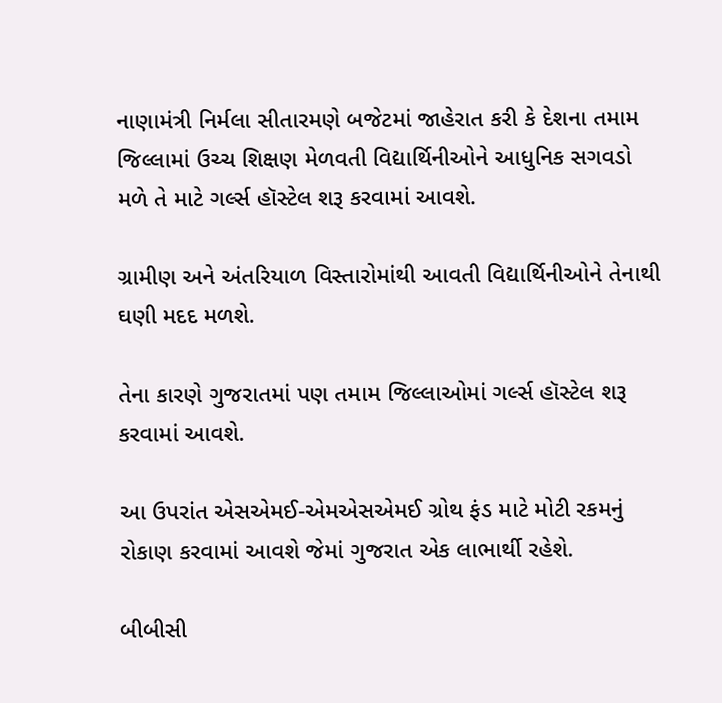નાણામંત્રી નિર્મલા સીતારમણે બજેટમાં જાહેરાત કરી કે દેશના તમામ જિલ્લામાં ઉચ્ચ શિક્ષણ મેળવતી વિદ્યાર્થિનીઓને આધુનિક સગવડો મળે તે માટે ગર્લ્સ હૉસ્ટેલ શરૂ કરવામાં આવશે.

ગ્રામીણ અને અંતરિયાળ વિસ્તારોમાંથી આવતી વિદ્યાર્થિનીઓને તેનાથી ઘણી મદદ મળશે.

તેના કારણે ગુજરાતમાં પણ તમામ જિલ્લાઓમાં ગર્લ્સ હૉસ્ટેલ શરૂ કરવામાં આવશે.

આ ઉપરાંત એસએમઈ-એમએસએમઈ ગ્રોથ ફંડ માટે મોટી રકમનું રોકાણ કરવામાં આવશે જેમાં ગુજરાત એક લાભાર્થી રહેશે.

બીબીસી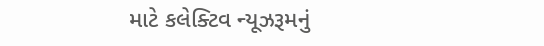માટે કલેક્ટિવ ન્યૂઝરૂમનું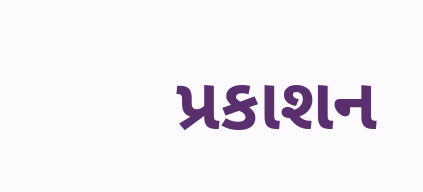પ્રકાશન